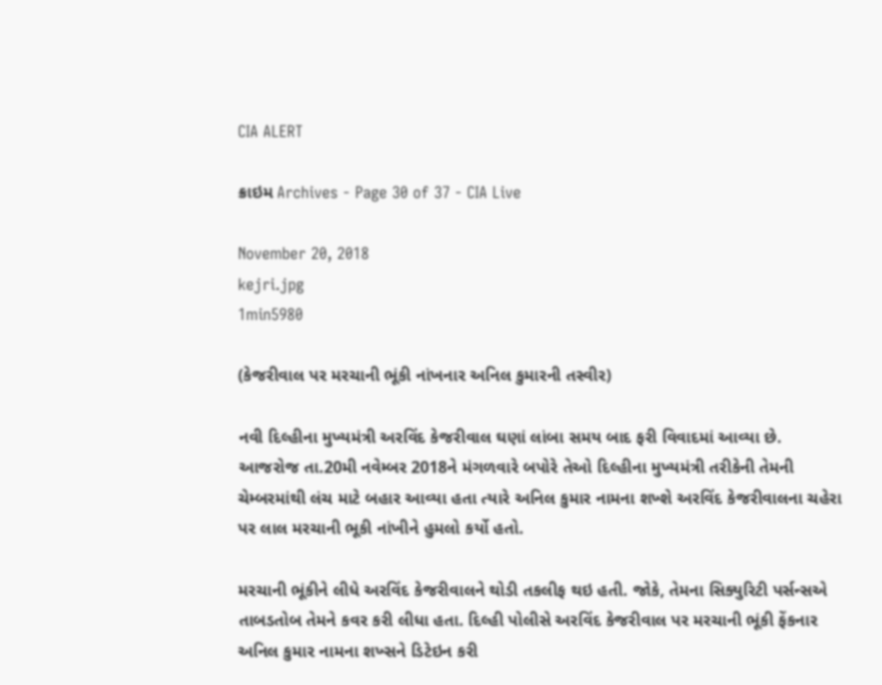CIA ALERT

ક્રાઇમ Archives - Page 30 of 37 - CIA Live

November 20, 2018
kejri.jpg
1min5980

(કેજરીવાલ પર મરચાની ભૂંકી નાંખનાર અનિલ કુમારની તસ્વીર)

નવી દિલ્હીના મુખ્યમંત્રી અરવિંદ કેજરીવાલ ઘણાં લાંબા સમય બાદ ફરી વિવાદમાં આવ્યા છે. આજરોજ તા.20મી નવેમ્બર 2018ને મંગળવારે બપોરે તેઓ દિલ્હીના મુખ્યમંત્રી તરીકેની તેમની ચેમ્બરમાંથી લંચ માટે બહાર આવ્યા હતા ત્યારે અનિલ કુમાર નામના શખ્શે અરવિંદ કેજરીવાલના ચહેરા પર લાલ મરચાની ભૂકી નાંખીને હુમલો કર્યો હતો.

મરચાની ભૂંકીને લીધે અરવિંદ કેજરીવાલને થોડી તકલીફ થઇ હતી. જોકે, તેમના સિક્યુરિટી પર્સન્સએ તાબડતોબ તેમને કવર કરી લીધા હતા. દિલ્હી પોલીસે અરવિંદ કેજરીવાલ પર મરચાની ભૂંકી ફેંકનાર અનિલ કુમાર નામના શખ્સને ડિટેઇન કરી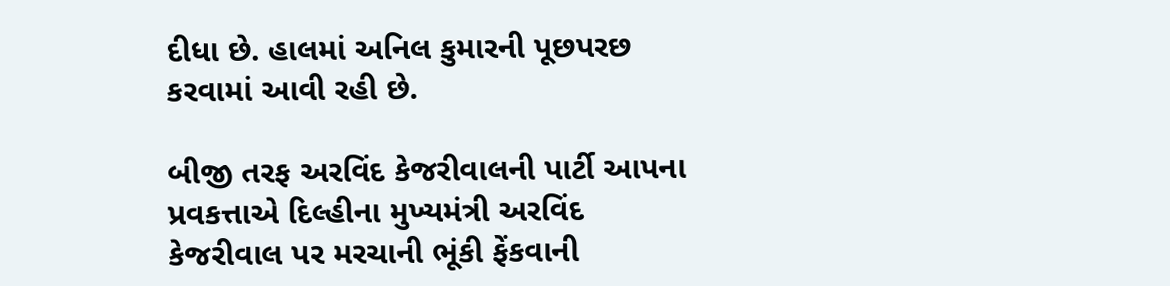દીધા છે. હાલમાં અનિલ કુમારની પૂછપરછ કરવામાં આવી રહી છે.

બીજી તરફ અરવિંદ કેજરીવાલની પાર્ટી આપના પ્રવકત્તાએ દિલ્હીના મુખ્યમંત્રી અરવિંદ કેજરીવાલ પર મરચાની ભૂંકી ફેંકવાની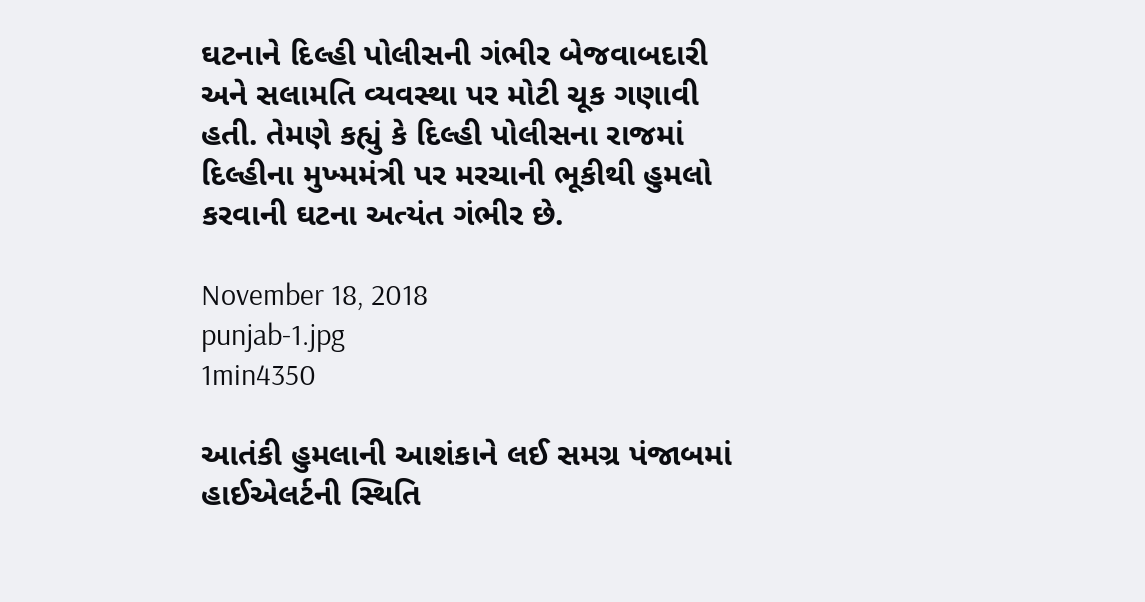ઘટનાને દિલ્હી પોલીસની ગંભીર બેજવાબદારી અને સલામતિ વ્યવસ્થા પર મોટી ચૂક ગણાવી હતી. તેમણે કહ્યું કે દિલ્હી પોલીસના રાજમાં દિલ્હીના મુખ્મમંત્રી પર મરચાની ભૂકીથી હુમલો કરવાની ઘટના અત્યંત ગંભીર છે.

November 18, 2018
punjab-1.jpg
1min4350

આતંકી હુમલાની આશંકાને લઈ સમગ્ર પંજાબમાં હાઈએલર્ટની સ્થિતિ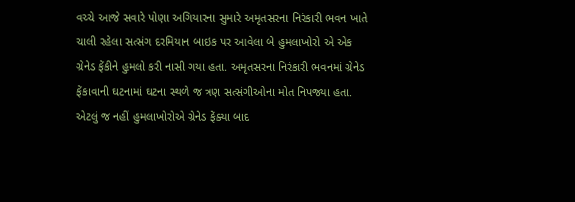વચ્ચે આજે સવારે પોણા અગિયારના સુમારે અમૃતસરના નિરંકારી ભવન ખાતે ચાલી રહેલા સત્સંગ દરમિયાન બાઇક પર આવેલા બે હુમલાખોરો એ એક ગ્રેનેડ ફેંકીને હુમલો કરી નાસી ગયા હતા. અમૃતસરના નિરંકારી ભવનમાં ગ્રેનેડ ફેંકાવાની ઘટનામાં ઘટના સ્થળે જ ત્રણ સત્સંગીઓના મોત નિપજ્યા હતા. એટલું જ નહીં હુમલાખોરોએ ગ્રેનેડ ફેંક્યા બાદ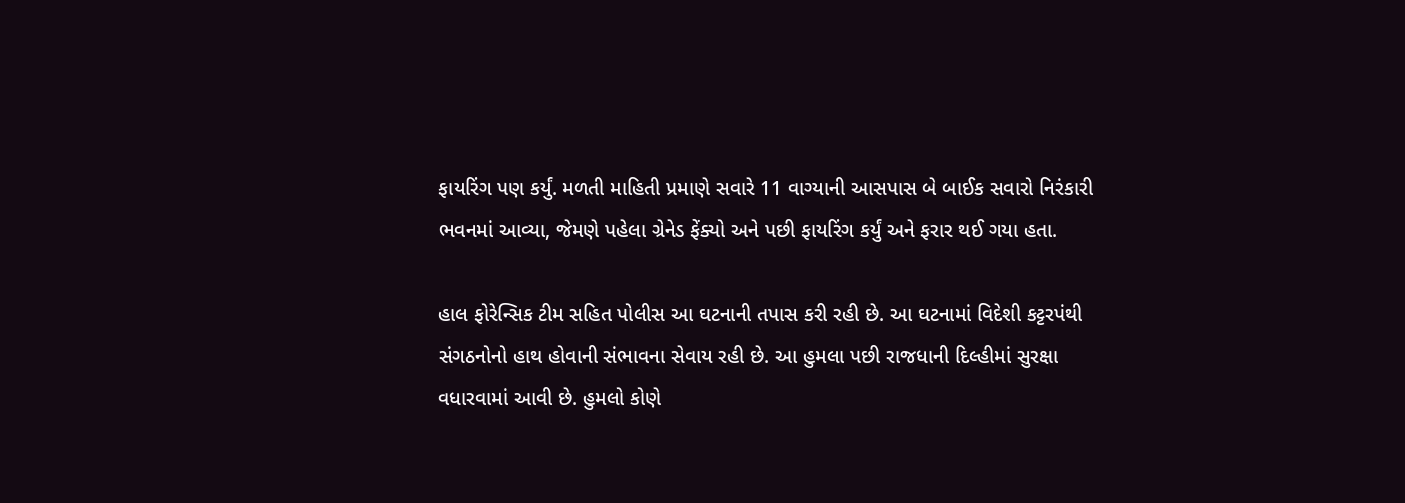ફાયરિંગ પણ કર્યું. મળતી માહિતી પ્રમાણે સવારે 11 વાગ્યાની આસપાસ બે બાઈક સવારો નિરંકારી ભવનમાં આવ્યા, જેમણે પહેલા ગ્રેનેડ ફેંક્યો અને પછી ફાયરિંગ કર્યું અને ફરાર થઈ ગયા હતા.

હાલ ફોરેન્સિક ટીમ સહિત પોલીસ આ ઘટનાની તપાસ કરી રહી છે. આ ઘટનામાં વિદેશી કટ્ટરપંથી સંગઠનોનો હાથ હોવાની સંભાવના સેવાય રહી છે. આ હુમલા પછી રાજધાની દિલ્હીમાં સુરક્ષા વધારવામાં આવી છે. હુમલો કોણે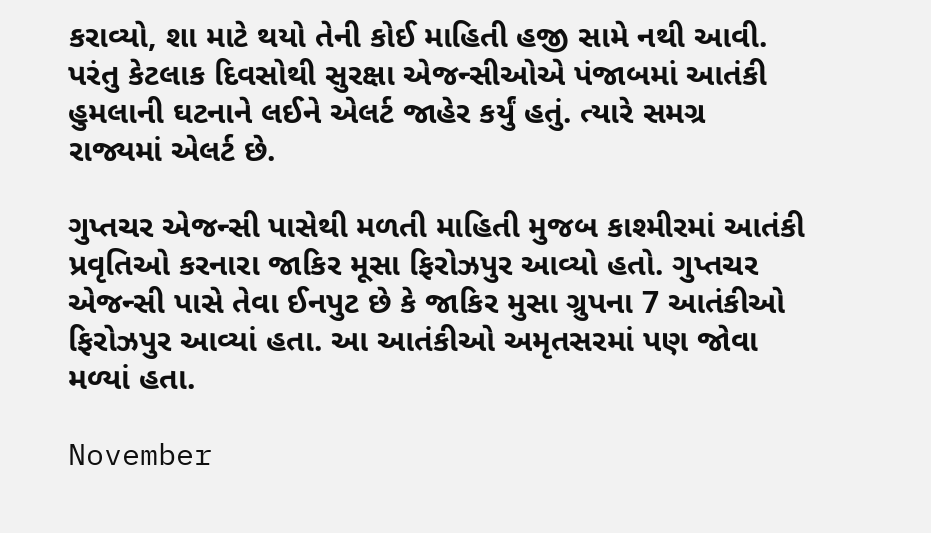કરાવ્યો, શા માટે થયો તેની કોઈ માહિતી હજી સામે નથી આવી.  પરંતુ કેટલાક દિવસોથી સુરક્ષા એજન્સીઓએ પંજાબમાં આતંકી હુમલાની ઘટનાને લઈને એલર્ટ જાહેર કર્યું હતું. ત્યારે સમગ્ર રાજ્યમાં એલર્ટ છે.

ગુપ્તચર એજન્સી પાસેથી મળતી માહિતી મુજબ કાશ્મીરમાં આતંકી પ્રવૃતિઓ કરનારા જાકિર મૂસા ફિરોઝપુર આવ્યો હતો. ગુપ્તચર એજન્સી પાસે તેવા ઈનપુટ છે કે જાકિર મુસા ગ્રુપના 7 આતંકીઓ ફિરોઝપુર આવ્યાં હતા. આ આતંકીઓ અમૃતસરમાં પણ જોવા મળ્યાં હતા.

November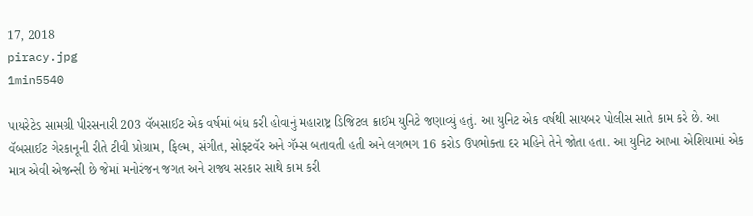17, 2018
piracy.jpg
1min5540

પાયરેટેડ સામગ્રી પીરસનારી 203 વૅબસાઈટ એક વર્ષમાં બંધ કરી હોવાનું મહારાષ્ટ્ર ડિજિટલ ક્રાઈમ યુનિટે જણાવ્યું હતું. આ યુનિટ એક વર્ષથી સાયબર પોલીસ સાતે કામ કરે છે. આ વૅબસાઈટ ગેરકાનૂની રીતે ટીવી પ્રોગ્રામ, ફિલ્મ, સંગીત, સોફ્ટવૅર અને ગૅમ્સ બતાવતી હતી અને લગભગ 16 કરોડ ઉપભોક્તા દર મહિને તેને જોતા હતા. આ યુનિટ આખા એશિયામાં એક માત્ર એવી એજન્સી છે જેમાં મનોરંજન જગત અને રાજ્ય સરકાર સાથે કામ કરી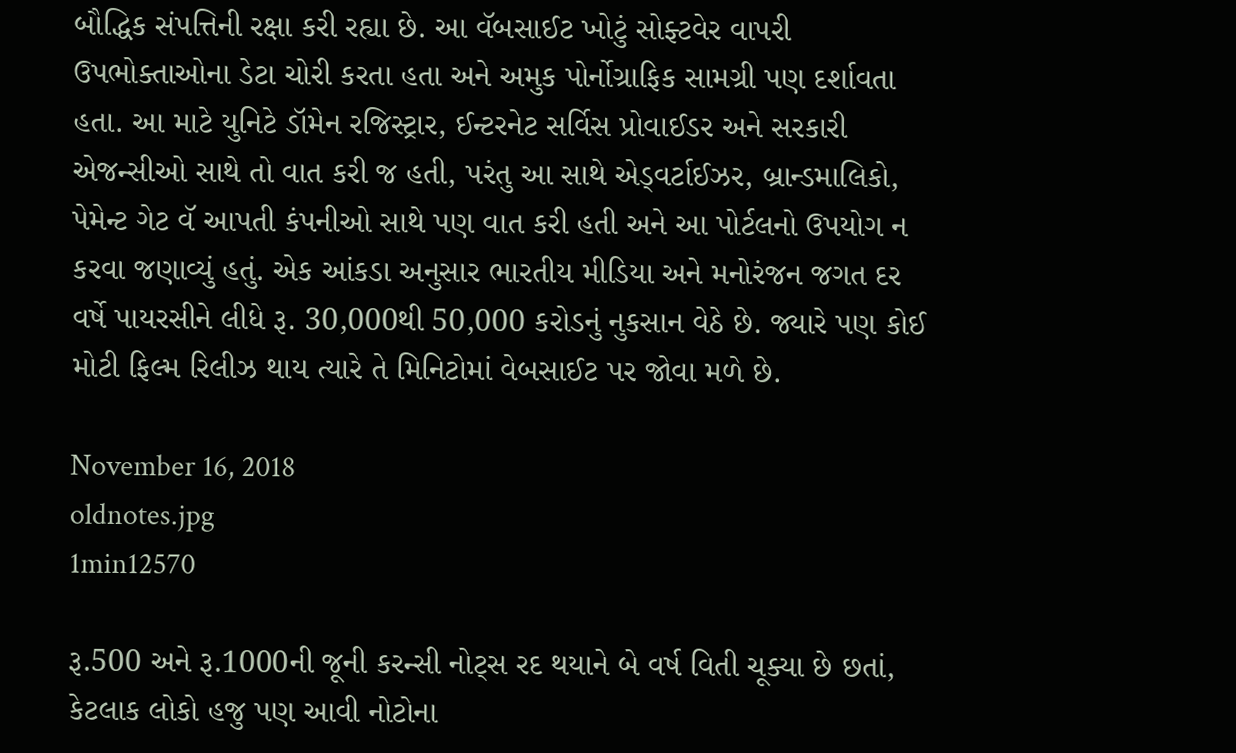બૌદ્ધિક સંપત્તિની રક્ષા કરી રહ્યા છે. આ વૅબસાઈટ ખોટું સોફ્ટવેર વાપરી ઉપભોક્તાઓના ડેટા ચોરી કરતા હતા અને અમુક પોર્નોગ્રાફિક સામગ્રી પણ દર્શાવતા હતા. આ માટે યુનિટે ડૉમેન રજિસ્ટ્રાર, ઈન્ટરનેટ સર્વિસ પ્રોવાઈડર અને સરકારી એજન્સીઓ સાથે તો વાત કરી જ હતી, પરંતુ આ સાથે એડ્વર્ટાઈઝર, બ્રાન્ડમાલિકો, પેમેન્ટ ગેટ વૅ આપતી કંપનીઓ સાથે પણ વાત કરી હતી અને આ પોર્ટલનો ઉપયોગ ન કરવા જણાવ્યું હતું. એક આંકડા અનુસાર ભારતીય મીડિયા અને મનોરંજન જગત દર વર્ષે પાયરસીને લીધે રૂ. 30,000થી 50,000 કરોડનું નુકસાન વેઠે છે. જ્યારે પણ કોઈ મોટી ફિલ્મ રિલીઝ થાય ત્યારે તે મિનિટોમાં વેબસાઈટ પર જોવા મળે છે.

November 16, 2018
oldnotes.jpg
1min12570

રૂ.500 અને રૂ.1000ની જૂની કરન્સી નોટ્સ રદ થયાને બે વર્ષ વિતી ચૂક્યા છે છતાં, કેટલાક લોકો હજુ પણ આવી નોટોના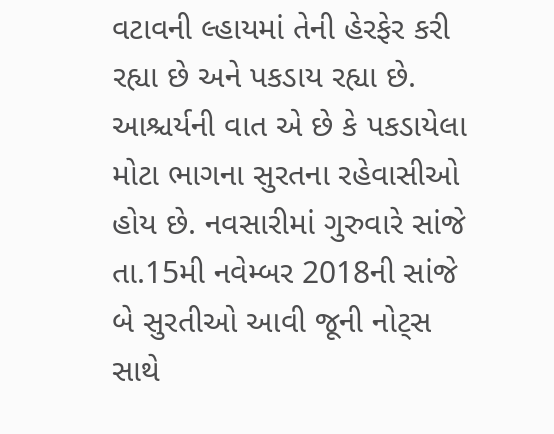વટાવની લ્હાયમાં તેની હેરફેર કરી રહ્યા છે અને પકડાય રહ્યા છે. આશ્ચર્યની વાત એ છે કે પકડાયેલા મોટા ભાગના સુરતના રહેવાસીઓ હોય છે. નવસારીમાં ગુરુવારે સાંજે તા.15મી નવેમ્બર 2018ની સાંજે બે સુરતીઓ આવી જૂની નોટ્સ સાથે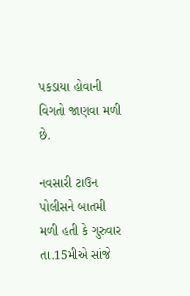પકડાયા હોવાની વિગતો જાણવા મળી છે.

નવસારી ટાઉન પોલીસને બાતમી મળી હતી કે ગુરુવાર તા.15મીએ સાંજે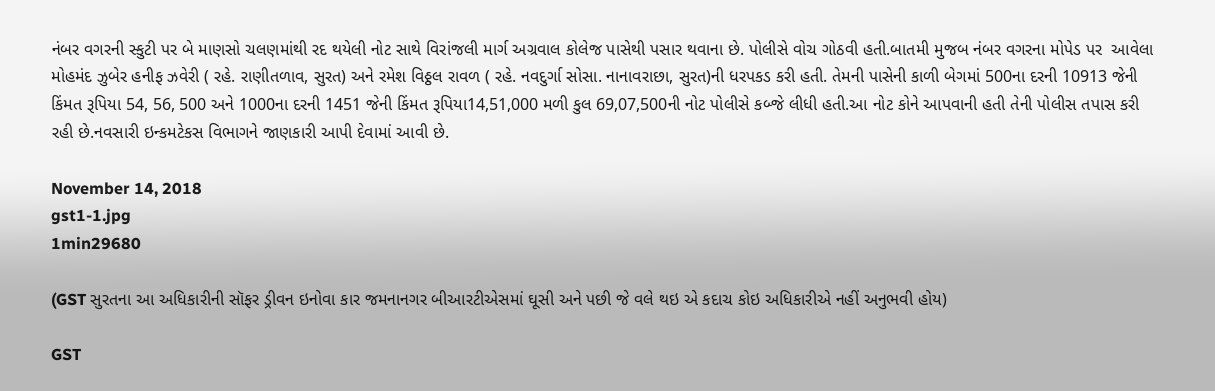નંબર વગરની સ્કુટી પર બે માણસો ચલણમાંથી રદ થયેલી નોટ સાથે વિરાંજલી માર્ગ અગ્રવાલ કોલેજ પાસેથી પસાર થવાના છે. પોલીસે વોચ ગોઠવી હતી.બાતમી મુજબ નંબર વગરના મોપેડ પર  આવેલા મોહમંદ ઝુબેર હનીફ ઝવેરી ( રહે. રાણીતળાવ, સુરત) અને રમેશ વિઠ્ઠલ રાવળ ( રહે. નવદુર્ગા સોસા. નાનાવરાછા, સુરત)ની ધરપકડ કરી હતી. તેમની પાસેની કાળી બેગમાં 500ના દરની 10913 જેની કિંમત રૂપિયા 54, 56, 500 અને 1000ના દરની 1451 જેની કિંમત રૂપિયા14,51,000 મળી કુલ 69,07,500ની નોટ પોલીસે કબ્જે લીધી હતી.આ નોટ કોને આપવાની હતી તેની પોલીસ તપાસ કરી રહી છે.નવસારી ઇન્કમટેકસ વિભાગને જાણકારી આપી દેવામાં આવી છે.

November 14, 2018
gst1-1.jpg
1min29680

(GST સુરતના આ અધિકારીની સૉફર ડ્રીવન ઇનોવા કાર જમનાનગર બીઆરટીએસમાં ઘૂસી અને પછી જે વલે થઇ એ કદાચ કોઇ અધિકારીએ નહીં અનુભવી હોય)

GST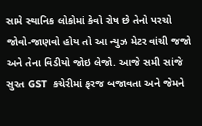સામે સ્થાનિક લોકોમાં કેવો રોષ છે તેનો પરચો જોવો-જાણવો હોય તો આ ન્યુઝ મેટર વાંચી જજો અને તેના વિડીયો જોઇ લેજો. આજે સમી સાંજે સુરત GST  કચેરીમાં ફરજ બજાવતા અને જેમને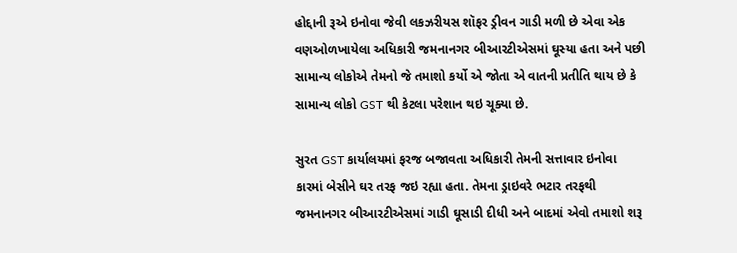હોદ્દાની રૂએ ઇનોવા જેવી લકઝરીયસ શૉફર ડ્રીવન ગાડી મળી છે એવા એક વણઓળખાયેલા અધિકારી જમનાનગર બીઆરટીએસમાં ઘૂસ્યા હતા અને પછી સામાન્ય લોકોએ તેમનો જે તમાશો કર્યો એ જોતા એ વાતની પ્રતીતિ થાય છે કે સામાન્ય લોકો GST થી કેટલા પરેશાન થઇ ચૂક્યા છે.

સુરત GST કાર્યાલયમાં ફરજ બજાવતા અધિકારી તેમની સત્તાવાર ઇનોવા કારમાં બેસીને ઘર તરફ જઇ રહ્યા હતા. તેમના ડ્રાઇવરે ભટાર તરફથી જમનાનગર બીઆરટીએસમાં ગાડી ઘૂસાડી દીધી અને બાદમાં એવો તમાશો શરૂ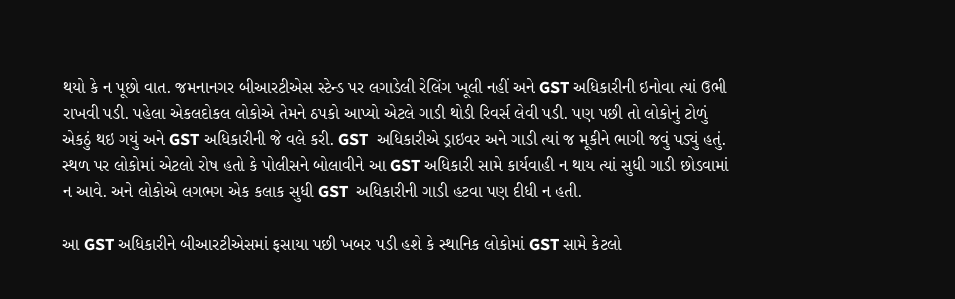થયો કે ન પૂછો વાત. જમનાનગર બીઆરટીએસ સ્ટેન્ડ પર લગાડેલી રેલિંગ ખૂલી નહીં અને GST અધિકારીની ઇનોવા ત્યાં ઉભી રાખવી પડી. પહેલા એકલદોકલ લોકોએ તેમને ઠપકો આપ્યો એટલે ગાડી થોડી રિવર્સ લેવી પડી. પણ પછી તો લોકોનું ટોળું એકઠું થઇ ગયું અને GST અધિકારીની જે વલે કરી. GST  અધિકારીએ ડ્રાઇવર અને ગાડી ત્યાં જ મૂકીને ભાગી જવું પડ્યું હતું. સ્થળ પર લોકોમાં એટલો રોષ હતો કે પોલીસને બોલાવીને આ GST અધિકારી સામે કાર્યવાહી ન થાય ત્યાં સુધી ગાડી છોડવામાં ન આવે. અને લોકોએ લગભગ એક કલાક સુધી GST  અધિકારીની ગાડી હટવા પણ દીધી ન હતી.

આ GST અધિકારીને બીઆરટીએસમાં ફસાયા પછી ખબર પડી હશે કે સ્થાનિક લોકોમાં GST સામે કેટલો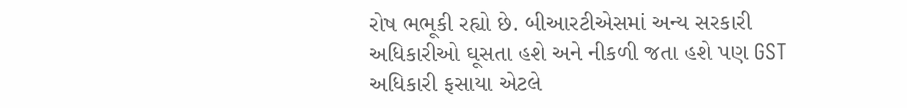રોષ ભભૂકી રહ્યો છે. બીઆરટીએસમાં અન્ય સરકારી અધિકારીઓ ઘૂસતા હશે અને નીકળી જતા હશે પણ GST અધિકારી ફસાયા એટલે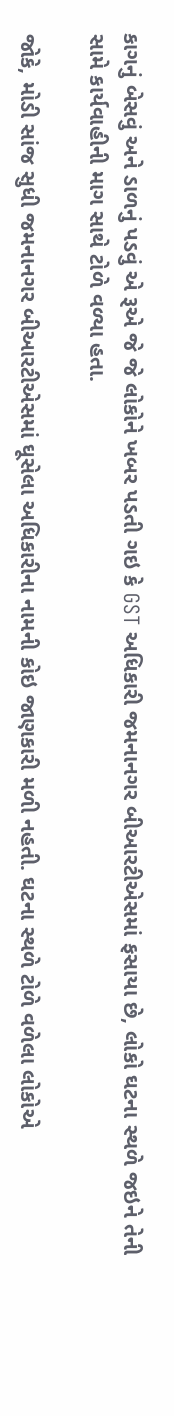કાગનું બેસવું અને ડાળનું પડવું એ રૂએ જે જે લોકોને ખબર પડતી ગઇ કે GST અધિકારી જમનાનગર બીઆરટીએસમાં ફસાયા છે, લોકો ઘટના સ્થળે જઇને તેની સામે કાર્યવાહીની માગ સાથે ટોળે વળ્યા હતા.

જોકે, મોડી સાંજ સુધી જમનાનગર બીઆરટીએસમાં ઘૂસેલા અધિકારીના નામની કોઇ જાણકારી મળી નહતી. ઘટના સ્થળે ટોળે વળેલા લોકોએ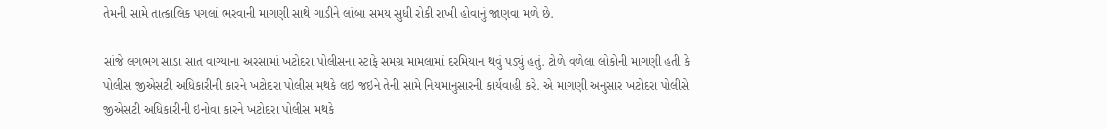તેમની સામે તાત્કાલિક પગલાં ભરવાની માગણી સાથે ગાડીને લાંબા સમય સુધી રોકી રાખી હોવાનું જાણવા મળે છે.

સાંજે લગભગ સાડા સાત વાગ્યાના અરસામાં ખટોદરા પોલીસના સ્ટાફે સમગ્ર મામલામાં દરમિયાન થવું પડ્યું હતું. ટોળે વળેલા લોકોની માગણી હતી કે પોલીસ જીએસટી અધિકારીની કારને ખટોદરા પોલીસ મથકે લઇ જઇને તેની સામે નિયમાનુસારની કાર્યવાહી કરે. એ માગણી અનુસાર ખટોદરા પોલીસે જીએસટી અધિકારીની ઇનોવા કારને ખટોદરા પોલીસ મથકે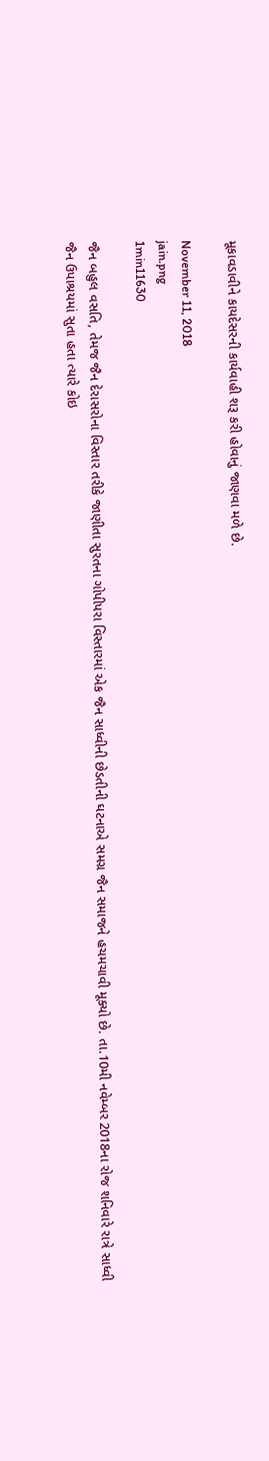મૂકાવડાવીને કાયદેસરની કાર્યવાહી શરૂ કરી હોવાનું જાણવા મળે છે.

November 11, 2018
jain.png
1min11630

જૈન બહુલ વસતિ, તેમજ જૈન દેરાસરોના વિસ્તાર તરીકે જાણીતા સુરતના ગોપીપરા વિસ્તારમાં એક જૈન સાધ્વીની છેડતીની ઘટનાએ સમગ્ર જૈન સમાજને હચમચાવી મૂક્યો છે. તા.10મી નવેમ્બર 2018ના રોજ શનિવારે રાત્રે સાધ્વી જૈન ઉપાશ્રયમાં સુતા હતા ત્યારે કોઇ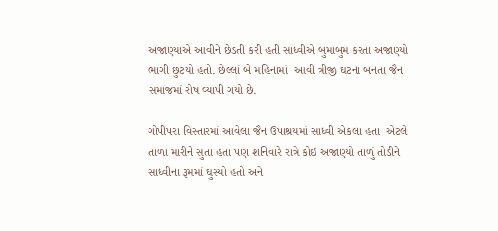અજાણ્યાએ આવીને છેડતી કરી હતી સાધ્વીએ બુમાબુમ કરતા અજાણ્યો ભાગી છુટયો હતો. છેલ્લાં બે મહિનામાં  આવી ત્રીજી ઘટના બનતા જૈન સમાજમાં રોષ વ્યાપી ગયો છે.

ગોપીપરા વિસ્તારમાં આવેલા જૈન ઉપાશ્રયમાં સાધ્વી એકલા હતા  એટલે  તાળા મારીને સુતા હતા પણ શનિવારે રાત્રે કોઇ અજાણ્યો તાળું તોડીને સાધ્વીના રૂમમાં ઘુસ્યો હતો અને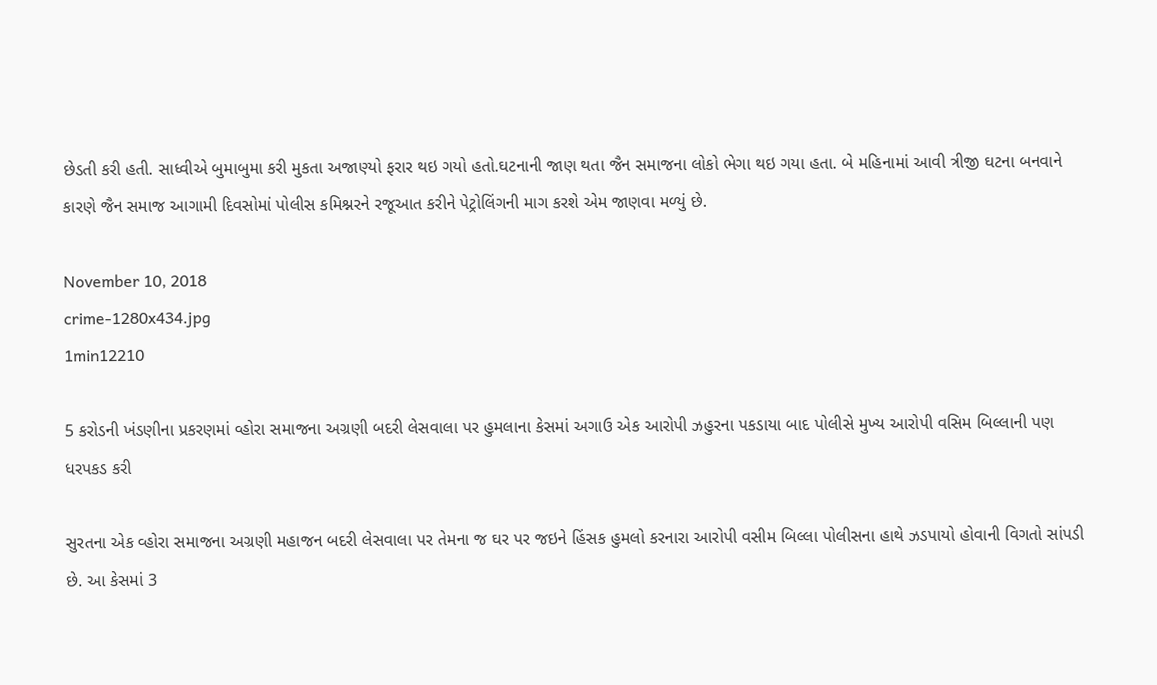છેડતી કરી હતી. સાધ્વીએ બુમાબુમા કરી મુકતા અજાણ્યો ફરાર થઇ ગયો હતો.ઘટનાની જાણ થતા જૈન સમાજના લોકો ભેગા થઇ ગયા હતા. બે મહિનામાં આવી ત્રીજી ઘટના બનવાને કારણે જૈન સમાજ આગામી દિવસોમાં પોલીસ કમિશ્નરને રજૂઆત કરીને પેટ્રોલિંગની માગ કરશે એમ જાણવા મળ્યું છે.

November 10, 2018
crime-1280x434.jpg
1min12210

5 કરોડની ખંડણીના પ્રકરણમાં વ્હોરા સમાજના અગ્રણી બદરી લેસવાલા પર હુમલાના કેસમાં અગાઉ એક આરોપી ઝહુરના પકડાયા બાદ પોલીસે મુખ્ય આરોપી વસિમ બિલ્લાની પણ ધરપકડ કરી

સુરતના એક વ્હોરા સમાજના અગ્રણી મહાજન બદરી લેસવાલા પર તેમના જ ઘર પર જઇને હિંસક હુમલો કરનારા આરોપી વસીમ બિલ્લા પોલીસના હાથે ઝડપાયો હોવાની વિગતો સાંપડી છે. આ કેસમાં 3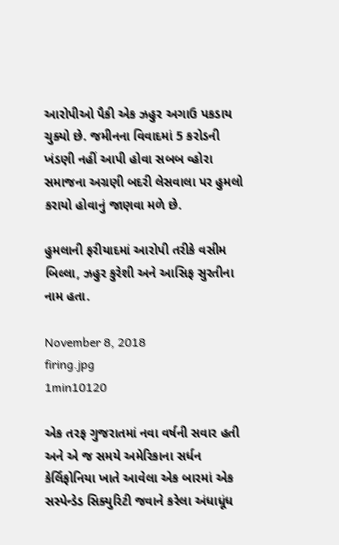આરોપીઓ પૈકી એક ઝહુર અગાઉ પકડાય ચુક્યો છે. જમીનના વિવાદમાં 5 કરોડની ખંડણી નહીં આપી હોવા સબબ વ્હોરા સમાજના અગ્રણી બદરી લેસવાલા પર હુમલો કરાયો હોવાનું જાણવા મળે છે.

હુમલાની ફરીયાદમાં આરોપી તરીકે વસીમ બિલ્લા, ઝહુર કુરેશી અને આસિફ સુરતીના નામ હતા.

November 8, 2018
firing.jpg
1min10120

એક તરફ ગુજરાતમાં નવા વર્ષની સવાર હતી અને એ જ સમયે અમેરિકાના સર્ધન કેર્લિફોનિયા ખાતે આવેલા એક બારમાં એક સસ્પેન્ડેડ સિક્યુરિટી જવાને કરેલા અંધાધૂંધ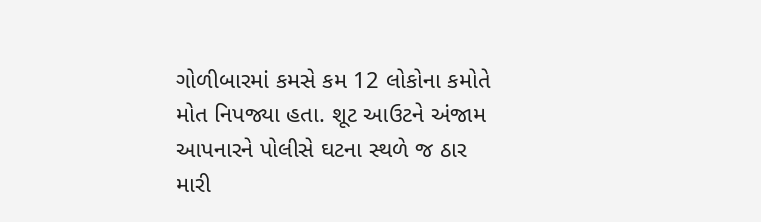ગોળીબારમાં કમસે કમ 12 લોકોના કમોતે મોત નિપજ્યા હતા. શૂટ આઉટને અંજામ આપનારને પોલીસે ઘટના સ્થળે જ ઠાર મારી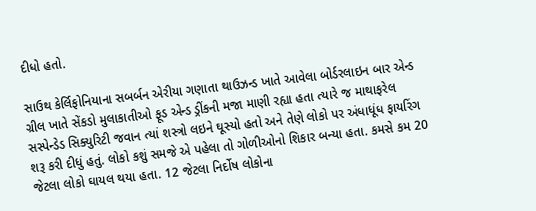દીધો હતો.

સાઉથ કેર્લિફોનિયાના સબર્બન એરીયા ગણાતા થાઉઝન્ડ ખાતે આવેલા બોર્ડરલાઇન બાર એન્ડ ગ્રીલ ખાતે સેંકડો મુલાકાતીઓ ફૂડ એન્ડ ડ્રીંકની મજા માણી રહ્યા હતા ત્યારે જ માથાફરેલ સસ્પેન્ડેડ સિક્યુરિટી જવાન ત્યાં શસ્ત્રો લઇને ઘૂસ્યો હતો અને તેણે લોકો પર અંધાધૂંધ ફાયરિંગ શરૂ કરી દીધું હતું. લોકો કશું સમજે એ પહેલા તો ગોળીઓનો શિકાર બન્યા હતા. કમસે કમ 20 જેટલા લોકો ઘાયલ થયા હતા. 12 જેટલા નિર્દોષ લોકોના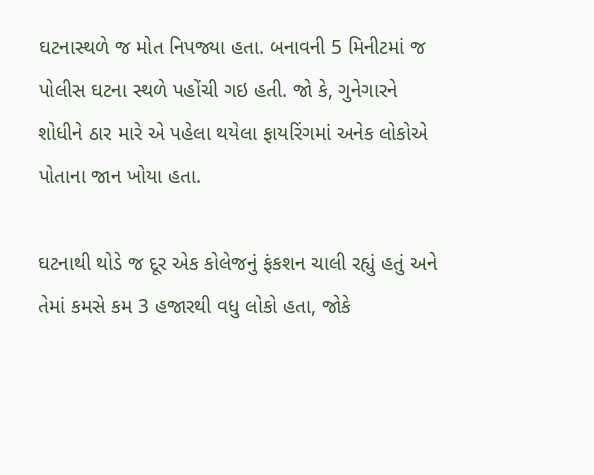ઘટનાસ્થળે જ મોત નિપજ્યા હતા. બનાવની 5 મિનીટમાં જ પોલીસ ઘટના સ્થળે પહોંચી ગઇ હતી. જો કે, ગુનેગારને શોધીને ઠાર મારે એ પહેલા થયેલા ફાયરિંગમાં અનેક લોકોએ પોતાના જાન ખોયા હતા.

ઘટનાથી થોડે જ દૂર એક કોલેજનું ફંકશન ચાલી રહ્યું હતું અને તેમાં કમસે કમ 3 હજારથી વધુ લોકો હતા, જોકે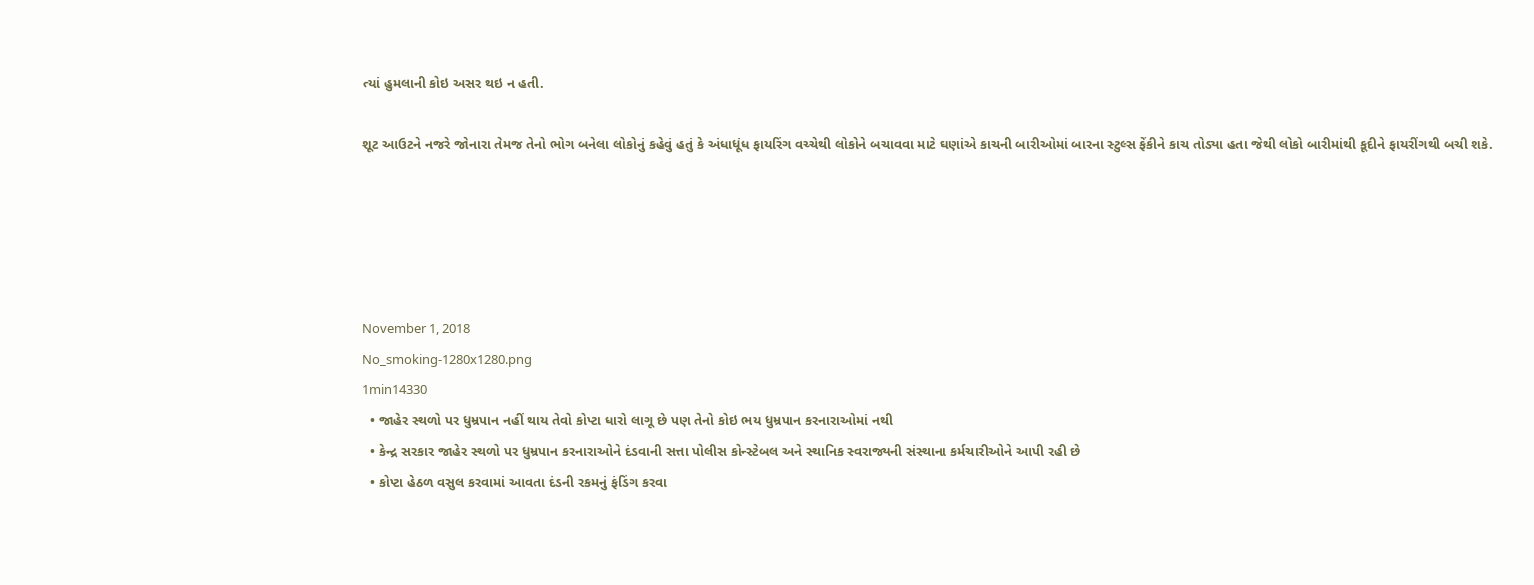ત્યાં હુમલાની કોઇ અસર થઇ ન હતી.

શૂટ આઉટને નજરે જોનારા તેમજ તેનો ભોગ બનેલા લોકોનું કહેવું હતું કે અંધાધૂંધ ફાયરિંગ વચ્ચેથી લોકોને બચાવવા માટે ઘણાંએ કાચની બારીઓમાં બારના સ્ટુલ્સ ફેંકીને કાચ તોડ્યા હતા જેથી લોકો બારીમાંથી કૂદીને ફાયરીંગથી બચી શકે.





November 1, 2018
No_smoking-1280x1280.png
1min14330
  • જાહેર સ્થળો પર ધુમ્રપાન નહીં થાય તેવો કોપ્ટા ધારો લાગૂ છે પણ તેનો કોઇ ભય ધુમ્રપાન કરનારાઓમાં નથી
  • કેન્દ્ર સરકાર જાહેર સ્થળો પર ધુમ્રપાન કરનારાઓને દંડવાની સત્તા પોલીસ કોન્સ્ટેબલ અને સ્થાનિક સ્વરાજ્યની સંસ્થાના કર્મચારીઓને આપી રહી છે
  • કોપ્ટા હેઠળ વસુલ કરવામાં આવતા દંડની રકમનું ફંડિંગ કરવા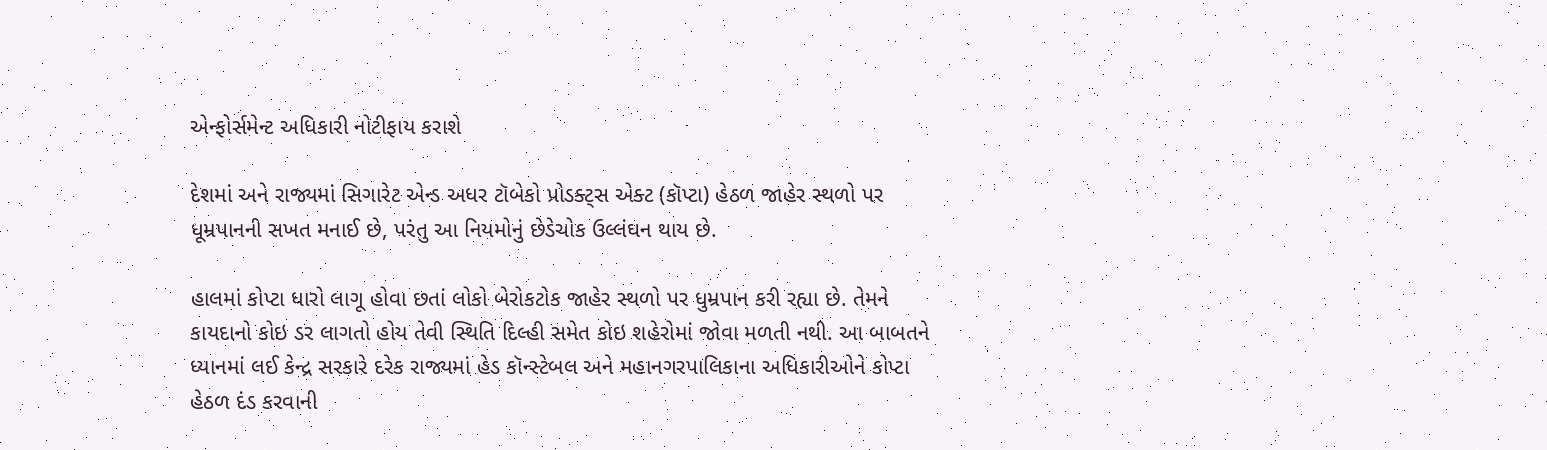એન્ફોર્સમેન્ટ અધિકારી નોટીફાય કરાશે

દેશમાં અને રાજ્યમાં સિગારેટ એન્ડ અધર ટૉબેકો પ્રોડક્ટ્સ એક્ટ (કૉપ્ટા) હેઠળ જાહેર સ્થળો પર ધૂમ્રપાનની સખત મનાઈ છે, પરંતુ આ નિયમોનું છેડેચોક ઉલ્લંઘન થાય છે.

હાલમાં કોપ્ટા ધારો લાગૂ હોવા છતાં લોકો બેરોકટોક જાહેર સ્થળો પર ધુમ્રપાન કરી રહ્યા છે. તેમને કાયદાનો કોઇ ડર લાગતો હોય તેવી સ્થિતિ દિલ્હી સમેત કોઇ શહેરોમાં જોવા મળતી નથી. આ બાબતને ધ્યાનમાં લઈ કેન્દ્ર સરકારે દરેક રાજ્યમાં હેડ કૉન્સ્ટેબલ અને મહાનગરપાલિકાના અધિકારીઓને કોપ્ટા હેઠળ દંડ કરવાની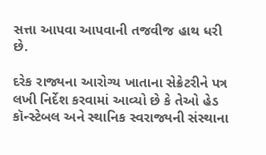સત્તા આપવા આપવાની તજવીજ હાથ ધરી છે.

દરેક રાજ્યના આરોગ્ય ખાતાના સેક્રેટરીને પત્ર લખી નિર્દેશ કરવામાં આવ્યો છે કે તેઓ હેડ કૉન્સ્ટેબલ અને સ્થાનિક સ્વરાજ્યની સંસ્થાના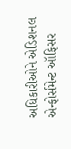અધિકારીઓને એડિશનલ એન્ફોર્સમેન્ટ ઑફિસર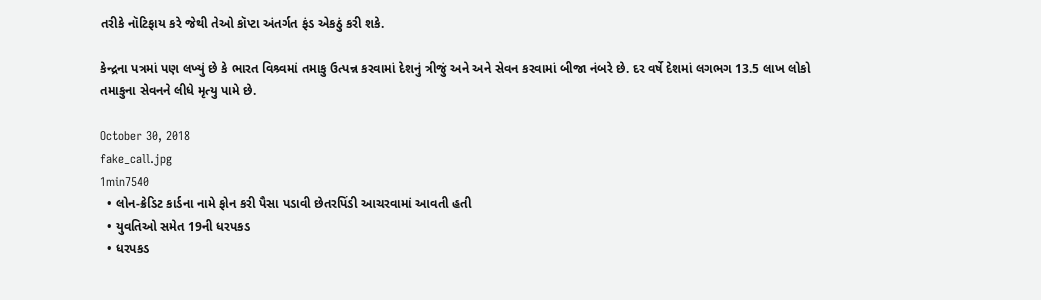તરીકે નૉટિફાય કરે જેથી તેઓ કૉપ્ટા અંતર્ગત ફંડ એકઠું કરી શકે.

કેન્દ્રના પત્રમાં પણ લખ્યું છે કે ભારત વિશ્ર્વમાં તમાકુ ઉત્પન્ન કરવામાં દેશનું ત્રીજું અને અને સેવન કરવામાં બીજા નંબરે છે. દર વર્ષે દેશમાં લગભગ 13.5 લાખ લોકો તમાકુના સેવનને લીધે મૃત્યુ પામે છે.

October 30, 2018
fake_call.jpg
1min7540
  • લોન-ક્રેડિટ કાર્ડના નામે ફોન કરી પૈસા પડાવી છેતરપિંડી આચરવામાં આવતી હતી
  • યુવતિઓ સમેત 19ની ધરપકડ
  • ધરપકડ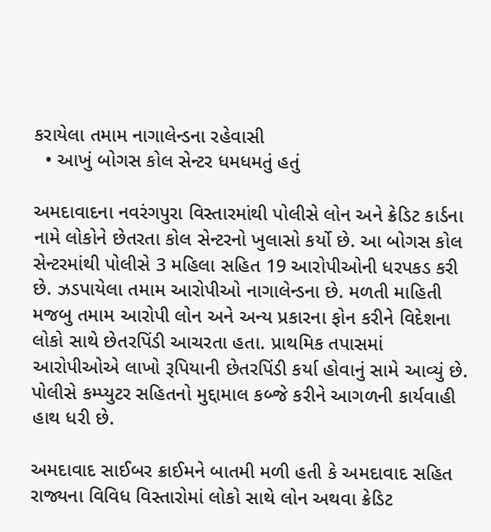કરાયેલા તમામ નાગાલેન્ડના રહેવાસી
  • આખું બોગસ કોલ સેન્ટર ધમધમતું હતું

અમદાવાદના નવરંગપુરા વિસ્તારમાંથી પોલીસે લોન અને ક્રેડિટ કાર્ડના નામે લોકોને છેતરતા કોલ સેન્ટરનો ખુલાસો કર્યો છે. આ બોગસ કોલ સેન્ટરમાંથી પોલીસે 3 મહિલા સહિત 19 આરોપીઓની ધરપકડ કરી છે. ઝડપાયેલા તમામ આરોપીઓ નાગાલેન્ડના છે. મળતી માહિતી મજબુ તમામ આરોપી લોન અને અન્ય પ્રકારના ફોન કરીને વિદેશના લોકો સાથે છેતરપિંડી આચરતા હતા. પ્રાથમિક તપાસમાં આરોપીઓએ લાખો રૂપિયાની છેતરપિંડી કર્યા હોવાનું સામે આવ્યું છે. પોલીસે કમ્પ્યુટર સહિતનો મુદ્દામાલ કબ્જે કરીને આગળની કાર્યવાહી હાથ ધરી છે.

અમદાવાદ સાઈબર ક્રાઈમને બાતમી મળી હતી કે અમદાવાદ સહિત રાજ્યના વિવિધ વિસ્તારોમાં લોકો સાથે લોન અથવા ક્રેડિટ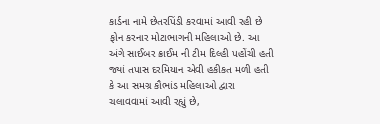કાર્ડના નામે છેતરપિંડી કરવામાં આવી રહી છે ફોન કરનાર મોટાભાગની મહિલાઓ છે. આ અંગે સાઈબર ક્રાઈમ ની ટીમ દિલ્હી પહોંચી હતી જ્યાં તપાસ દરમિયાન એવી હકીકત મળી હતી કે આ સમગ્ર કૌભાંડ મહિલાઓ દ્વારા ચલાવવામાં આવી રહ્યું છે,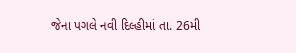જેના પગલે નવી દિલ્હીમાં તા. 26મી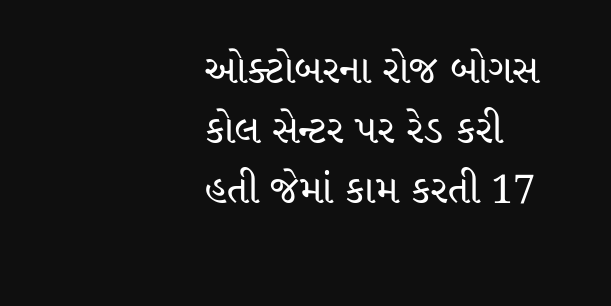ઓક્ટોબરના રોજ બોગસ કોલ સેન્ટર પર રેડ કરી હતી જેમાં કામ કરતી 17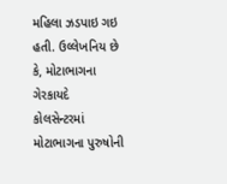મહિલા ઝડપાઇ ગઇ હતી. ઉલ્લેખનિય છે કે, મોટાભાગના ગેરકાયદે કોલસેન્ટરમાં મોટાભાગના પુરુષોની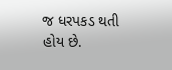જ ધરપકડ થતી હોય છે.